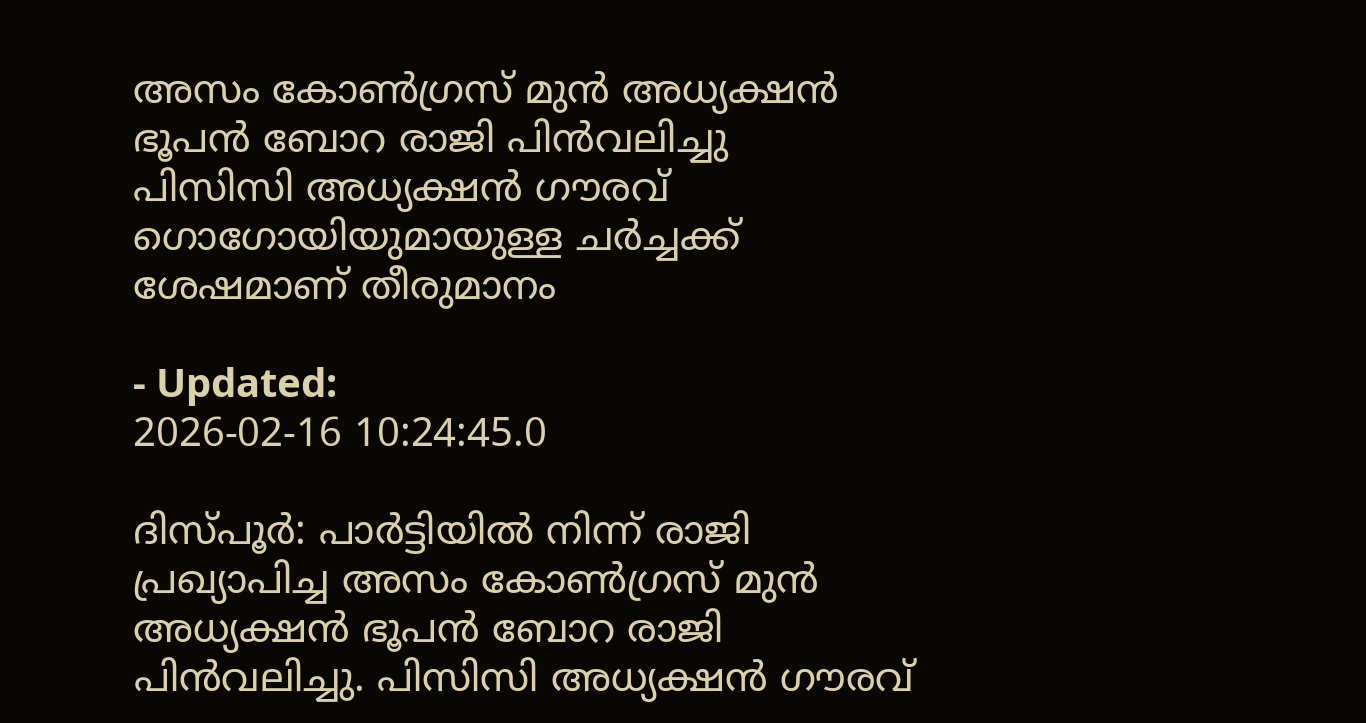അസം കോൺഗ്രസ് മുൻ അധ്യക്ഷൻ ഭൂപൻ ബോറ രാജി പിൻവലിച്ചു
പിസിസി അധ്യക്ഷൻ ഗൗരവ് ഗൊഗോയിയുമായുള്ള ചർച്ചക്ക് ശേഷമാണ് തീരുമാനം

- Updated:
2026-02-16 10:24:45.0

ദിസ്പൂർ: പാർട്ടിയിൽ നിന്ന് രാജി പ്രഖ്യാപിച്ച അസം കോൺഗ്രസ് മുൻ അധ്യക്ഷൻ ഭൂപൻ ബോറ രാജി പിൻവലിച്ചു. പിസിസി അധ്യക്ഷൻ ഗൗരവ്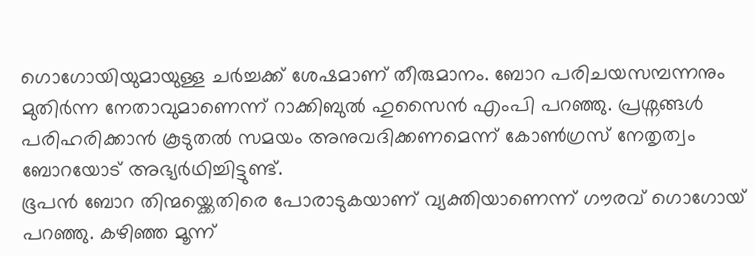ഗൊഗോയിയുമായുള്ള ചർച്ചക്ക് ശേഷമാണ് തീരുമാനം. ബോറ പരിചയസമ്പന്നനും മുതിർന്ന നേതാവുമാണെന്ന് റാക്കിബുൽ ഹുസൈൻ എംപി പറഞ്ഞു. പ്രശ്നങ്ങൾ പരിഹരിക്കാൻ കൂടുതൽ സമയം അനുവദിക്കണമെന്ന് കോൺഗ്രസ് നേതൃത്വം ബോറയോട് അഭ്യർഥിച്ചിട്ടുണ്ട്.
ഭൂപൻ ബോറ തിന്മയ്ക്കെതിരെ പോരാടുകയാണ് വ്യക്തിയാണെന്ന് ഗൗരവ് ഗൊഗോയ് പറഞ്ഞു. കഴിഞ്ഞ മൂന്ന്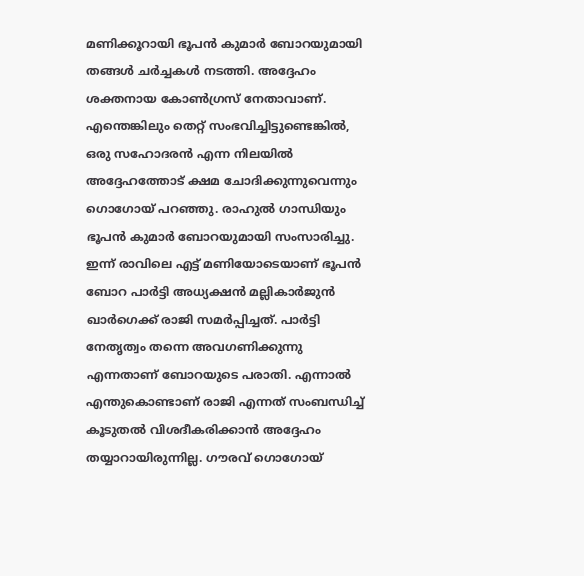മണിക്കൂറായി ഭൂപൻ കുമാർ ബോറയുമായി തങ്ങൾ ചർച്ചകൾ നടത്തി. അദ്ദേഹം ശക്തനായ കോൺഗ്രസ് നേതാവാണ്. എന്തെങ്കിലും തെറ്റ് സംഭവിച്ചിട്ടുണ്ടെങ്കിൽ, ഒരു സഹോദരൻ എന്ന നിലയിൽ അദ്ദേഹത്തോട് ക്ഷമ ചോദിക്കുന്നുവെന്നും ഗൊഗോയ് പറഞ്ഞു. രാഹുൽ ഗാന്ധിയും ഭൂപൻ കുമാർ ബോറയുമായി സംസാരിച്ചു.
ഇന്ന് രാവിലെ എട്ട് മണിയോടെയാണ് ഭൂപൻ ബോറ പാർട്ടി അധ്യക്ഷൻ മല്ലികാർജുൻ ഖാർഗെക്ക് രാജി സമർപ്പിച്ചത്. പാർട്ടി നേതൃത്വം തന്നെ അവഗണിക്കുന്നു എന്നതാണ് ബോറയുടെ പരാതി. എന്നാൽ എന്തുകൊണ്ടാണ് രാജി എന്നത് സംബന്ധിച്ച് കൂടുതൽ വിശദീകരിക്കാൻ അദ്ദേഹം തയ്യാറായിരുന്നില്ല. ഗൗരവ് ഗൊഗോയ്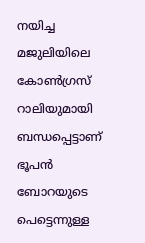നയിച്ച മജുലിയിലെ കോൺഗ്രസ് റാലിയുമായി ബന്ധപ്പെട്ടാണ് ഭൂപൻ ബോറയുടെ പെട്ടെന്നുള്ള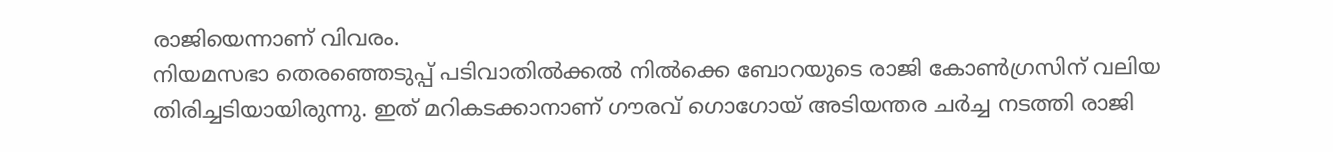രാജിയെന്നാണ് വിവരം.
നിയമസഭാ തെരഞ്ഞെടുപ്പ് പടിവാതിൽക്കൽ നിൽക്കെ ബോറയുടെ രാജി കോൺഗ്രസിന് വലിയ തിരിച്ചടിയായിരുന്നു. ഇത് മറികടക്കാനാണ് ഗൗരവ് ഗൊഗോയ് അടിയന്തര ചർച്ച നടത്തി രാജി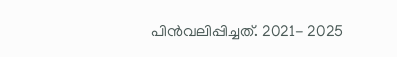പിൻവലിപ്പിച്ചത്. 2021- 2025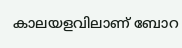കാലയളവിലാണ് ബോറ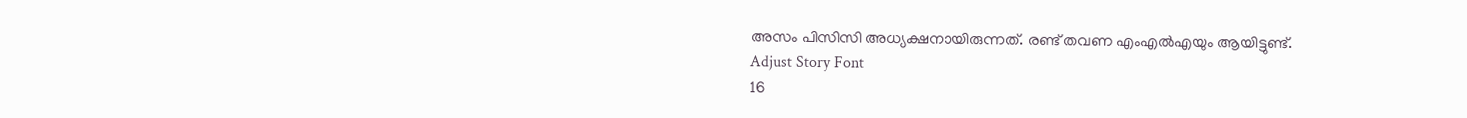അസം പിസിസി അധ്യക്ഷനായിരുന്നത്. രണ്ട് തവണ എംഎൽഎയും ആയിട്ടുണ്ട്.
Adjust Story Font
16